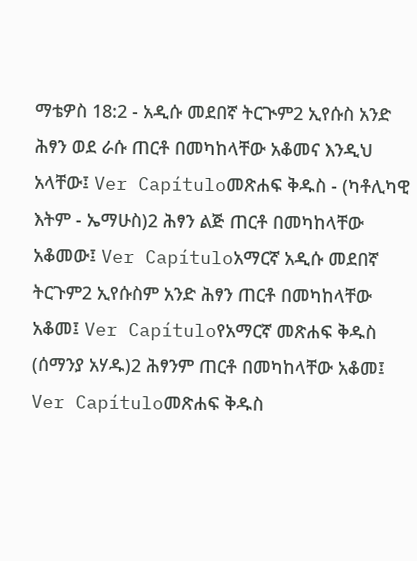ማቴዎስ 18:2 - አዲሱ መደበኛ ትርጒም2 ኢየሱስ አንድ ሕፃን ወደ ራሱ ጠርቶ በመካከላቸው አቆመና እንዲህ አላቸው፤ Ver Capítuloመጽሐፍ ቅዱስ - (ካቶሊካዊ እትም - ኤማሁስ)2 ሕፃን ልጅ ጠርቶ በመካከላቸው አቆመው፤ Ver Capítuloአማርኛ አዲሱ መደበኛ ትርጉም2 ኢየሱስም አንድ ሕፃን ጠርቶ በመካከላቸው አቆመ፤ Ver Capítuloየአማርኛ መጽሐፍ ቅዱስ (ሰማንያ አሃዱ)2 ሕፃንም ጠርቶ በመካከላቸው አቆመ፤ Ver Capítuloመጽሐፍ ቅዱስ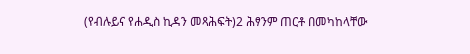(የብሉይና የሐዲስ ኪዳን መጻሕፍት)2 ሕፃንም ጠርቶ በመካከላቸው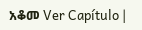አቆመ Ver Capítulo |